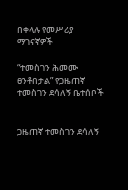በቀላሉ የመሥሪያ ማገናኛዎች

“ተመስገን ሕመሙ ፀንቶበታል” የጋዜጠኛ ተመስገን ደሳለኝ ቤተሰቦች


ጋዜጠኛ ተመስገን ደሳለኝ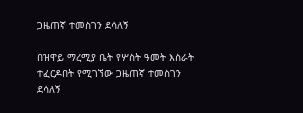ጋዜጠኛ ተመስገን ደሳለኝ

በዝዋይ ማረሚያ ቤት የሦስት ዓመት እስራት ተፈርዶበት የሚገኘው ጋዜጠኛ ተመስገን ደሳለኝ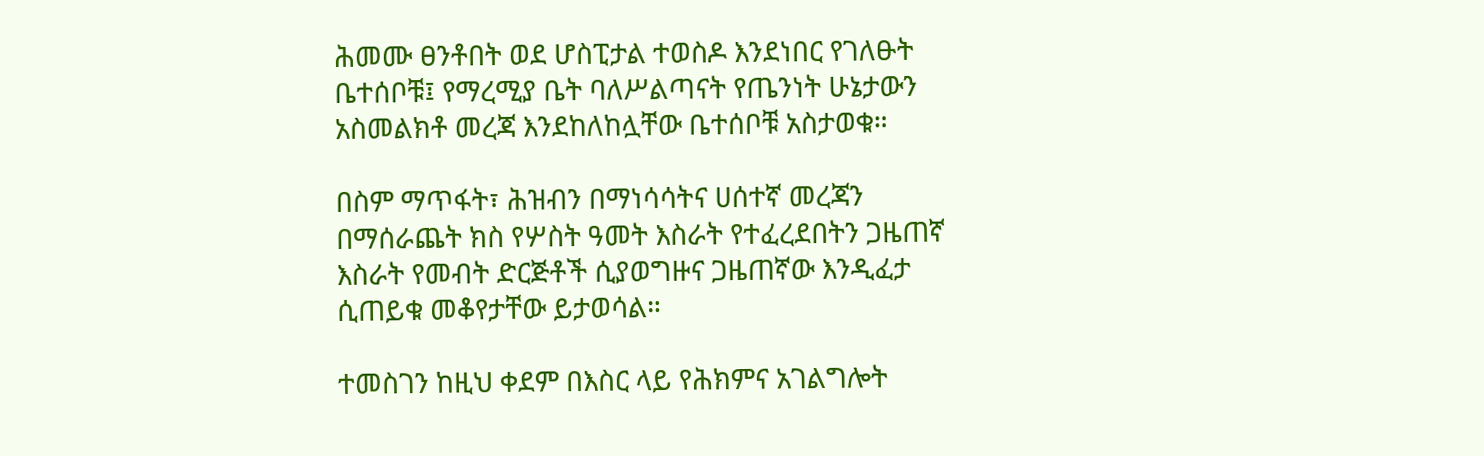ሕመሙ ፀንቶበት ወደ ሆስፒታል ተወስዶ እንደነበር የገለፁት ቤተሰቦቹ፤ የማረሚያ ቤት ባለሥልጣናት የጤንነት ሁኔታውን አስመልክቶ መረጃ እንደከለከሏቸው ቤተሰቦቹ አስታወቁ።

በስም ማጥፋት፣ ሕዝብን በማነሳሳትና ሀሰተኛ መረጃን በማሰራጨት ክስ የሦስት ዓመት እስራት የተፈረደበትን ጋዜጠኛ እስራት የመብት ድርጅቶች ሲያወግዙና ጋዜጠኛው እንዲፈታ ሲጠይቁ መቆየታቸው ይታወሳል።

ተመስገን ከዚህ ቀደም በእስር ላይ የሕክምና አገልግሎት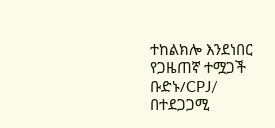ተከልክሎ እንደነበር የጋዜጠኛ ተሟጋች ቡድኑ/CPJ/ በተደጋጋሚ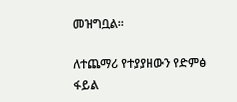መዝግቧል።

ለተጨማሪ የተያያዘውን የድምፅ ፋይል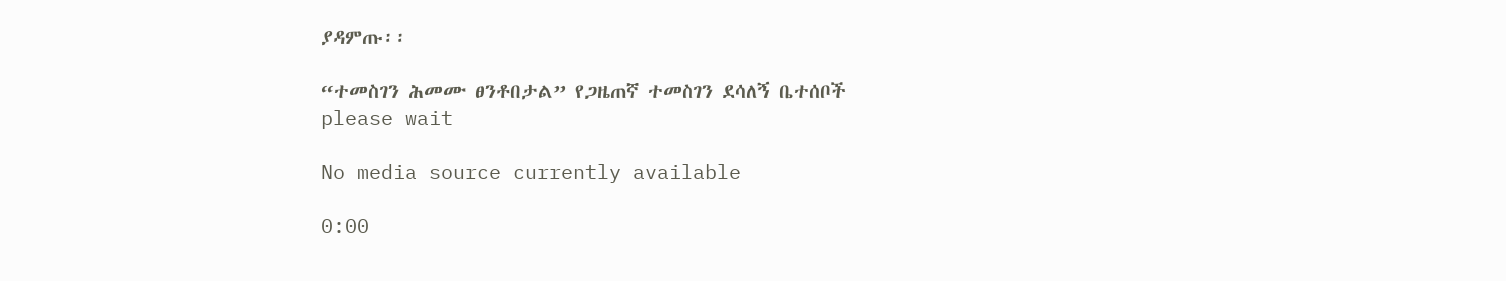ያዳምጡ፡፡

“ተመስገን ሕመሙ ፀንቶበታል” የጋዜጠኛ ተመስገን ደሳለኝ ቤተሰቦች
please wait

No media source currently available

0:00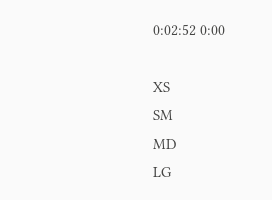0:02:52 0:00

XS
SM
MD
LG